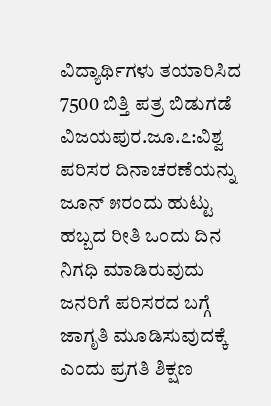ವಿದ್ಯಾರ್ಥಿಗಳು ತಯಾರಿಸಿದ 7500 ಬಿತ್ತಿ ಪತ್ರ ಬಿಡುಗಡೆ
ವಿಜಯಪುರ.ಜೂ.೭:ವಿಶ್ವ ಪರಿಸರ ದಿನಾಚರಣೆಯನ್ನು ಜೂನ್ ೫ರಂದು ಹುಟ್ಟು ಹಬ್ಬದ ರೀತಿ ಒಂದು ದಿನ ನಿಗಧಿ ಮಾಡಿರುವುದು ಜನರಿಗೆ ಪರಿಸರದ ಬಗ್ಗೆ ಜಾಗೃತಿ ಮೂಡಿಸುವುದಕ್ಕೆ ಎಂದು ಪ್ರಗತಿ ಶಿಕ್ಷಣ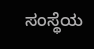ಸಂಸ್ಥೆಯ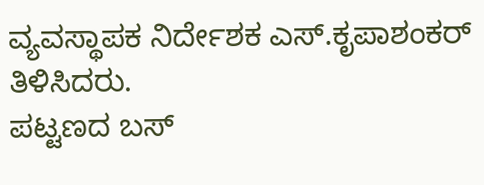ವ್ಯವಸ್ಥಾಪಕ ನಿರ್ದೇಶಕ ಎಸ್.ಕೃಪಾಶಂಕರ್ ತಿಳಿಸಿದರು.
ಪಟ್ಟಣದ ಬಸ್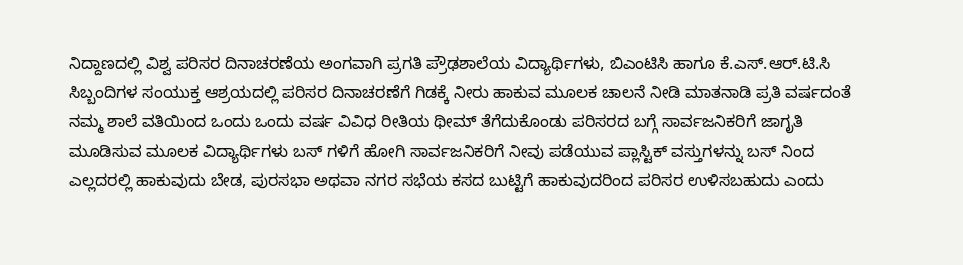ನಿದ್ದಾಣದಲ್ಲಿ ವಿಶ್ವ ಪರಿಸರ ದಿನಾಚರಣೆಯ ಅಂಗವಾಗಿ ಪ್ರಗತಿ ಪ್ರೌಢಶಾಲೆಯ ವಿದ್ಯಾರ್ಥಿಗಳು, ಬಿಎಂಟಿಸಿ ಹಾಗೂ ಕೆ.ಎಸ್.ಆರ್.ಟಿ.ಸಿ ಸಿಬ್ಬಂದಿಗಳ ಸಂಯುಕ್ತ ಆಶ್ರಯದಲ್ಲಿ ಪರಿಸರ ದಿನಾಚರಣೆಗೆ ಗಿಡಕ್ಕೆ ನೀರು ಹಾಕುವ ಮೂಲಕ ಚಾಲನೆ ನೀಡಿ ಮಾತನಾಡಿ ಪ್ರತಿ ವರ್ಷದಂತೆ ನಮ್ಮ ಶಾಲೆ ವತಿಯಿಂದ ಒಂದು ಒಂದು ವರ್ಷ ವಿವಿಧ ರೀತಿಯ ಥೀಮ್ ತೆಗೆದುಕೊಂಡು ಪರಿಸರದ ಬಗ್ಗೆ ಸಾರ್ವಜನಿಕರಿಗೆ ಜಾಗೃತಿ ಮೂಡಿಸುವ ಮೂಲಕ ವಿದ್ಯಾರ್ಥಿಗಳು ಬಸ್ ಗಳಿಗೆ ಹೋಗಿ ಸಾರ್ವಜನಿಕರಿಗೆ ನೀವು ಪಡೆಯುವ ಪ್ಲಾಸ್ಟಿಕ್ ವಸ್ತುಗಳನ್ನು ಬಸ್ ನಿಂದ ಎಲ್ಲದರಲ್ಲಿ ಹಾಕುವುದು ಬೇಡ, ಪುರಸಭಾ ಅಥವಾ ನಗರ ಸಭೆಯ ಕಸದ ಬುಟ್ಟಿಗೆ ಹಾಕುವುದರಿಂದ ಪರಿಸರ ಉಳಿಸಬಹುದು ಎಂದು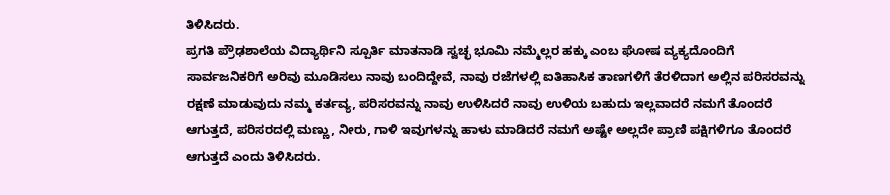ತಿಳಿಸಿದರು.
ಪ್ರಗತಿ ಪ್ರೌಢಶಾಲೆಯ ವಿದ್ಯಾರ್ಥಿನಿ ಸ್ಪೂರ್ತಿ ಮಾತನಾಡಿ ಸ್ವಚ್ಛ ಭೂಮಿ ನಮ್ಮೆಲ್ಲರ ಹಕ್ಕು ಎಂಬ ಘೋಷ ವ್ಯಕ್ಯದೊಂದಿಗೆ ಸಾರ್ವಜನಿಕರಿಗೆ ಅರಿವು ಮೂಡಿಸಲು ನಾವು ಬಂದಿದ್ದೇವೆ, ನಾವು ರಜೆಗಳಲ್ಲಿ ಐತಿಹಾಸಿಕ ತಾಣಗಳಿಗೆ ತೆರಳಿದಾಗ ಅಲ್ಲಿನ ಪರಿಸರವನ್ನು ರಕ್ಷಣೆ ಮಾಡುವುದು ನಮ್ಮ ಕರ್ತವ್ಯ, ಪರಿಸರವನ್ನು ನಾವು ಉಳಿಸಿದರೆ ನಾವು ಉಳಿಯ ಬಹುದು ಇಲ್ಲವಾದರೆ ನಮಗೆ ತೊಂದರೆ ಆಗುತ್ತದೆ, ಪರಿಸರದಲ್ಲಿ ಮಣ್ಣು, ನೀರು, ಗಾಳಿ ಇವುಗಳನ್ನು ಹಾಳು ಮಾಡಿದರೆ ನಮಗೆ ಅಷ್ಟೇ ಅಲ್ಲದೇ ಪ್ರಾಣಿ ಪಕ್ಷಿಗಳಿಗೂ ತೊಂದರೆ ಆಗುತ್ತದೆ ಎಂದು ತಿಳಿಸಿದರು.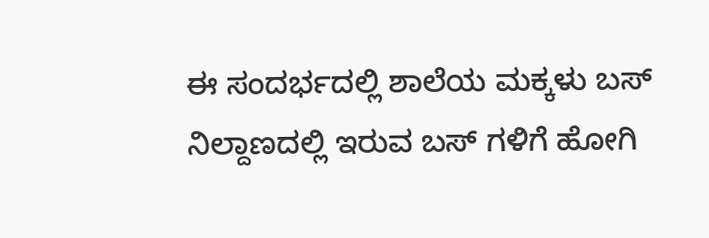ಈ ಸಂದರ್ಭದಲ್ಲಿ ಶಾಲೆಯ ಮಕ್ಕಳು ಬಸ್ ನಿಲ್ದಾಣದಲ್ಲಿ ಇರುವ ಬಸ್ ಗಳಿಗೆ ಹೋಗಿ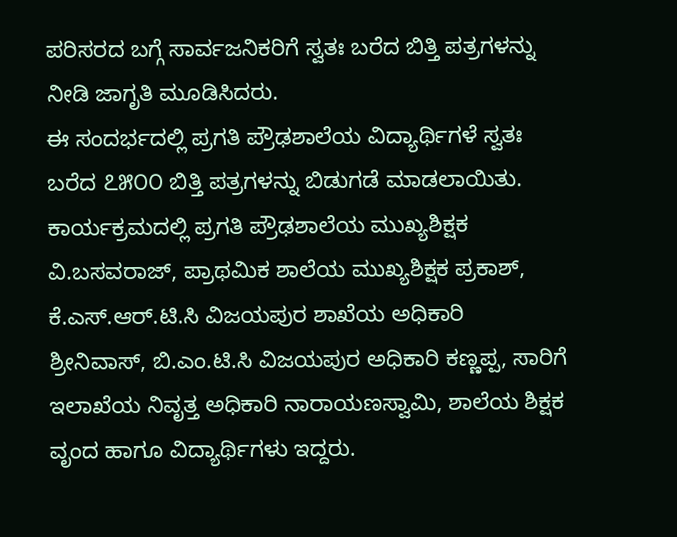ಪರಿಸರದ ಬಗ್ಗೆ ಸಾರ್ವಜನಿಕರಿಗೆ ಸ್ವತಃ ಬರೆದ ಬಿತ್ತಿ ಪತ್ರಗಳನ್ನು ನೀಡಿ ಜಾಗೃತಿ ಮೂಡಿಸಿದರು.
ಈ ಸಂದರ್ಭದಲ್ಲಿ ಪ್ರಗತಿ ಪ್ರೌಢಶಾಲೆಯ ವಿದ್ಯಾರ್ಥಿಗಳೆ ಸ್ವತಃ ಬರೆದ ೭೫೦೦ ಬಿತ್ತಿ ಪತ್ರಗಳನ್ನು ಬಿಡುಗಡೆ ಮಾಡಲಾಯಿತು.
ಕಾರ್ಯಕ್ರಮದಲ್ಲಿ ಪ್ರಗತಿ ಪ್ರೌಢಶಾಲೆಯ ಮುಖ್ಯಶಿಕ್ಷಕ ವಿ.ಬಸವರಾಜ್, ಪ್ರಾಥಮಿಕ ಶಾಲೆಯ ಮುಖ್ಯಶಿಕ್ಷಕ ಪ್ರಕಾಶ್, ಕೆ.ಎಸ್.ಆರ್.ಟಿ.ಸಿ ವಿಜಯಪುರ ಶಾಖೆಯ ಅಧಿಕಾರಿ ಶ್ರೀನಿವಾಸ್, ಬಿ.ಎಂ.ಟಿ.ಸಿ ವಿಜಯಪುರ ಅಧಿಕಾರಿ ಕಣ್ಣಪ್ಪ, ಸಾರಿಗೆ ಇಲಾಖೆಯ ನಿವೃತ್ತ ಅಧಿಕಾರಿ ನಾರಾಯಣಸ್ವಾಮಿ, ಶಾಲೆಯ ಶಿಕ್ಷಕ ವೃಂದ ಹಾಗೂ ವಿದ್ಯಾರ್ಥಿಗಳು ಇದ್ದರು.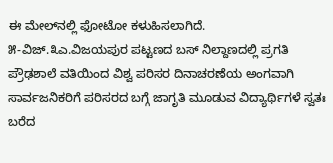ಈ ಮೇಲ್‌ನಲ್ಲಿ ಫೋಟೋ ಕಳುಹಿಸಲಾಗಿದೆ.
೫-ವಿಜ್.೩ಎ.ವಿಜಯಪುರ ಪಟ್ಟಣದ ಬಸ್ ನಿಲ್ದಾಣದಲ್ಲಿ ಪ್ರಗತಿ ಪ್ರೌಢಶಾಲೆ ವತಿಯಿಂದ ವಿಶ್ವ ಪರಿಸರ ದಿನಾಚರಣೆಯ ಅಂಗವಾಗಿ ಸಾರ್ವಜನಿಕರಿಗೆ ಪರಿಸರದ ಬಗ್ಗೆ ಜಾಗೃತಿ ಮೂಡುವ ವಿದ್ಯಾರ್ಥಿಗಳೆ ಸ್ವತಃ ಬರೆದ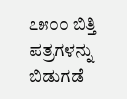೭೫೦೦ ಬಿತ್ತಿ ಪತ್ರಗಳನ್ನು ಬಿಡುಗಡೆ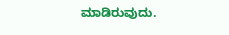ಮಾಡಿರುವುದು.